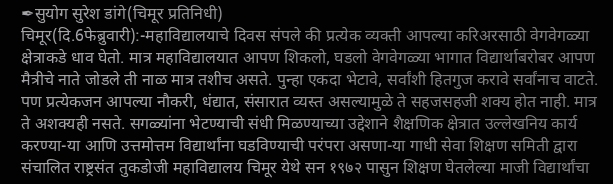✒सुयोग सुरेश डांगे(चिमूर प्रतिनिधी)
चिमूर(दि.6फेब्रुवारी):-महाविद्यालयाचे दिवस संपले की प्रत्येक व्यक्ती आपल्या करिअरसाठी वेगवेगळ्या क्षेत्राकडे धाव घेतो. मात्र महाविद्यालयात आपण शिकलो, घडलो वेगवेगळ्या भागात विद्यार्थाबरोबर आपण मैत्रीचे नाते जोडले ती नाळ मात्र तशीच असते. पुन्हा एकदा भेटावे, सर्वांशी हितगुज करावे सर्वांनाच वाटते. पण प्रत्येकजन आपल्या नौकरी, धंद्यात, संसारात व्यस्त असल्यामुळे ते सहजसहजी शक्य होत नाही. मात्र ते अशक्यही नसते. सगळ्यांना भेटण्याची संधी मिळण्याच्या उद्देशाने शैक्षणिक क्षेत्रात उल्लेखनिय कार्य करण्या-या आणि उत्तमोत्तम विद्यार्थांना घडविण्याची परंपरा असणा-या गाधी सेवा शिक्षण समिती द्वारा संचालित राष्ट्रसंत तुकडोजी महाविद्यालय चिमूर येथे सन १९७२ पासुन शिक्षण घेतलेल्या माजी विद्यार्थांचा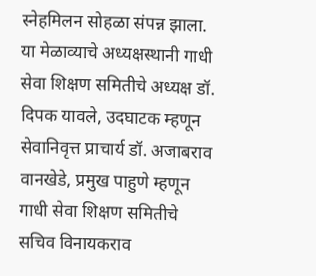स्नेहमिलन सोहळा संपन्न झाला.
या मेळाव्याचे अध्यक्षस्थानी गाधी सेवा शिक्षण समितीचे अध्यक्ष डॉ. दिपक यावले, उदघाटक म्हणून सेवानिवृत्त प्राचार्य डॉ. अजाबराव वानखेडे, प्रमुख पाहुणे म्हणून गाधी सेवा शिक्षण समितीचे सचिव विनायकराव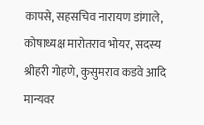कापसे, सहसचिव नारायण डांगाले, कोषाध्यक्ष मारोतराव भोयर, सदस्य श्रीहरी गोहणे, कुसुमराव कडवे आदि मान्यवर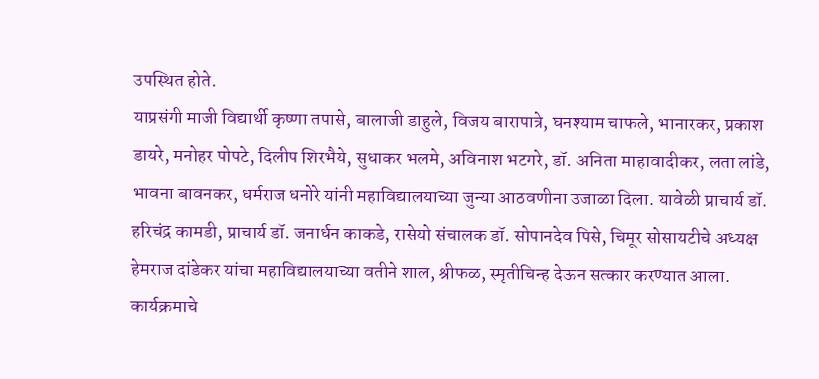उपस्थित होते.
याप्रसंगी माजी विद्यार्थी कृष्णा तपासे, बालाजी डाहुले, विजय बारापात्रे, घनश्याम चाफले, भानारकर, प्रकाश डायरे, मनोहर पोपटे, दिलीप शिरभैये, सुधाकर भलमे, अविनाश भटगरे, डॉ. अनिता माहावादीकर, लता लांडे, भावना बावनकर, धर्मराज धनोरे यांनी महाविद्यालयाच्या जुन्या आठवणीना उजाळा दिला. यावेळी प्राचार्य डॉ. हरिचंद्र कामडी, प्राचार्य डॉ. जनार्धन काकडे, रासेयो संचालक डॉ. सोपानदेव पिसे, चिमूर सोसायटीचे अध्यक्ष हेमराज दांडेकर यांचा महाविद्यालयाच्या वतीने शाल, श्रीफळ, स्मृतीचिन्ह देऊन सत्कार करण्यात आला.
कार्यक्रमाचे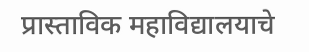प्रास्ताविक महाविद्यालयाचे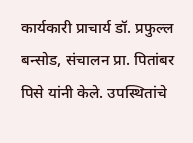कार्यकारी प्राचार्य डॉ. प्रफुल्ल बन्सोड, संचालन प्रा. पितांबर पिसे यांनी केले. उपस्थितांचे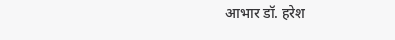आभार डॉ. हरेश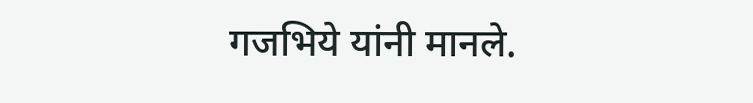गजभिये यांनी मानले.